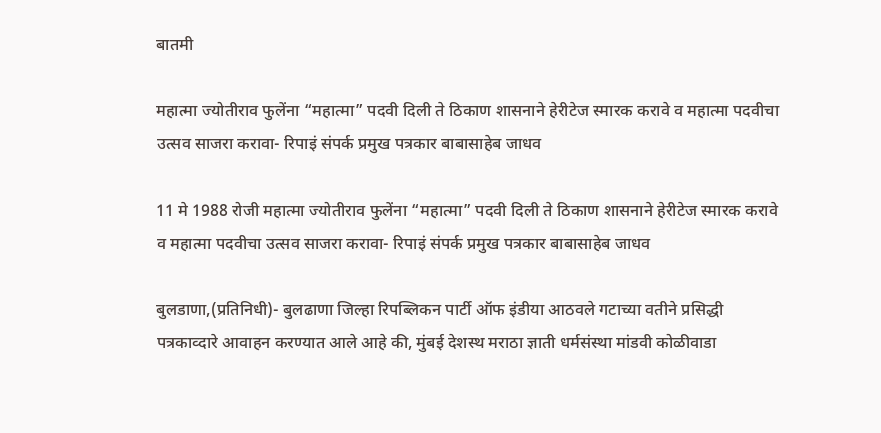बातमी

महात्मा ज्योतीराव फुलेंना “महात्मा” पदवी दिली ते ठिकाण शासनाने हेरीटेज स्मारक करावे व महात्मा पदवीचा उत्सव साजरा करावा- रिपाइं संपर्क प्रमुख पत्रकार बाबासाहेब जाधव

11 मे 1988 रोजी महात्मा ज्योतीराव फुलेंना “महात्मा” पदवी दिली ते ठिकाण शासनाने हेरीटेज स्मारक करावे व महात्मा पदवीचा उत्सव साजरा करावा- रिपाइं संपर्क प्रमुख पत्रकार बाबासाहेब जाधव

बुलडाणा,(प्रतिनिधी)- बुलढाणा जिल्हा रिपब्लिकन पार्टी ऑफ इंडीया आठवले गटाच्या वतीने प्रसिद्धी पत्रकाव्दारे आवाहन करण्यात आले आहे की, मुंबई देशस्थ मराठा ज्ञाती धर्मसंस्था मांडवी कोळीवाडा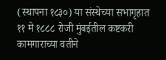(स्थापना १८३०) या संस्थेच्या सभागृहात ११ मे १८८८ रोजी मुंबईतील कष्टकरी कामगाराच्या वतीने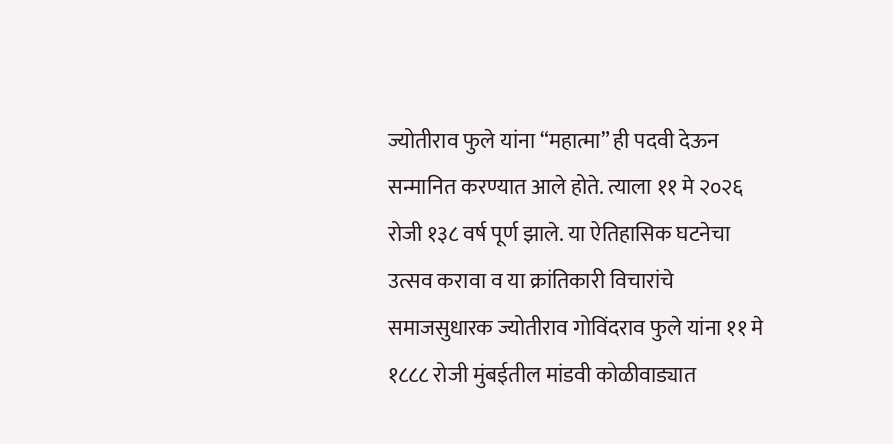ज्योतीराव फुले यांना “महात्मा” ही पदवी देऊन सन्मानित करण्यात आले होते. त्याला ११ मे २०२६ रोजी १३८ वर्ष पूर्ण झाले. या ऐतिहासिक घटनेचा उत्सव करावा व या क्रांतिकारी विचारांचे समाजसुधारक ज्योतीराव गोविंदराव फुले यांना ११ मे १८८८ रोजी मुंबईतील मांडवी कोळीवाड्यात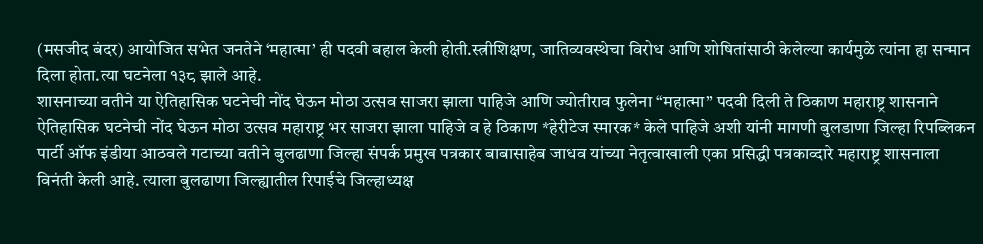(मसजीद बंदर) आयोजित सभेत जनतेने ‘महात्मा’ ही पदवी बहाल केली होती.स्त्रीशिक्षण, जातिव्यवस्थेचा विरोध आणि शोषितांसाठी केलेल्या कार्यमुळे त्यांना हा सन्मान दिला होता.त्या घटनेला १३८ झाले आहे.
शासनाच्या वतीने या ऐतिहासिक घटनेची नोंद घेऊन मोठा उत्सव साजरा झाला पाहिजे आणि ज्योतीराव फुलेना “महात्मा” पदवी दिली ते ठिकाण महाराष्ट्र शासनाने ऐतिहासिक घटनेची नोंद घेऊन मोठा उत्सव महाराष्ट्र भर साजरा झाला पाहिजे व हे ठिकाण *हेरीटेज स्मारक* केले पाहिजे अशी यांनी मागणी बुलडाणा जिल्हा रिपब्लिकन पार्टी ऑफ इंडीया आठवले गटाच्या वतीने बुलढाणा जिल्हा संपर्क प्रमुख पत्रकार बाबासाहेब जाधव यांच्या नेतृत्वाखाली एका प्रसिद्धी पत्रकाव्दारे महाराष्ट्र शासनाला विनंती केली आहे. त्याला बुलढाणा जिल्ह्यातील रिपाईचे जिल्हाध्यक्ष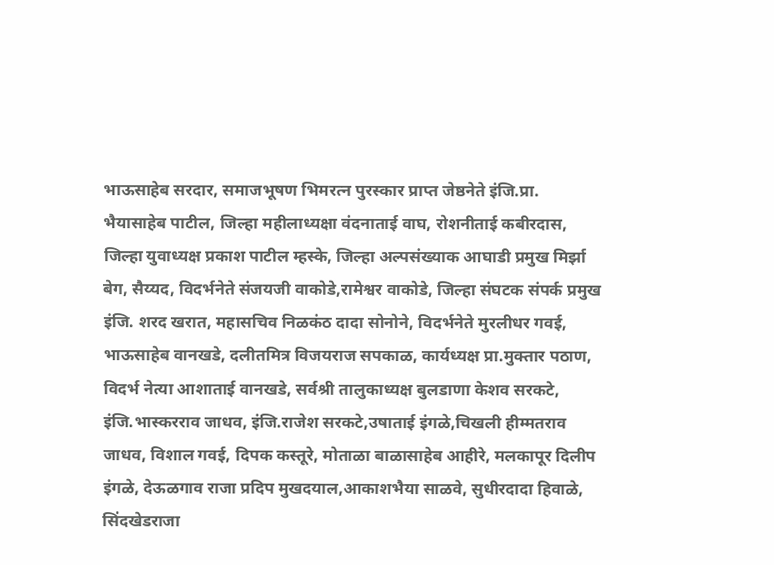भाऊसाहेब सरदार, समाजभूषण भिमरत्न पुरस्कार प्राप्त जेष्ठनेते इंजि.प्रा. भैयासाहेब पाटील, जिल्हा महीलाध्यक्षा वंदनाताई वाघ, रोशनीताई कबीरदास, जिल्हा युवाध्यक्ष प्रकाश पाटील म्हस्के, जिल्हा अल्पसंख्याक आघाडी प्रमुख मिर्झा बेग, सैय्यद, विदर्भनेते संजयजी वाकोडे,रामेश्वर वाकोडे, जिल्हा संघटक संपर्क प्रमुख इंजि. शरद खरात, महासचिव निळकंठ दादा सोनोने, विदर्भनेते मुरलीधर गवई, भाऊसाहेब वानखडे, दलीतमित्र विजयराज सपकाळ, कार्यध्यक्ष प्रा.मुक्तार पठाण, विदर्भ नेत्या आशाताई वानखडे, सर्वश्री तालुकाध्यक्ष बुलडाणा केशव सरकटे, इंजि.भास्करराव जाधव, इंजि.राजेश सरकटे,उषाताई इंगळे,चिखली हीम्मतराव जाधव, विशाल गवई, दिपक कस्तूरे, मोताळा बाळासाहेब आहीरे, मलकापूर दिलीप इंगळे, देऊळगाव राजा प्रदिप मुखदयाल,आकाशभैया साळवे, सुधीरदादा हिवाळे, सिंदखेडराजा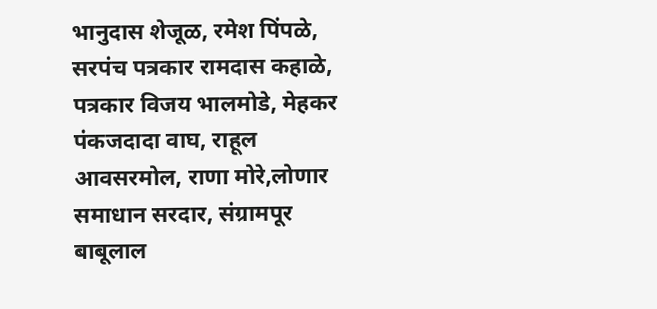भानुदास शेजूळ, रमेश पिंपळे, सरपंच पत्रकार रामदास कहाळे, पत्रकार विजय भालमोडे, मेहकर पंकजदादा वाघ, राहूल आवसरमोल, राणा मोरे,लोणार समाधान सरदार, संग्रामपूर बाबूलाल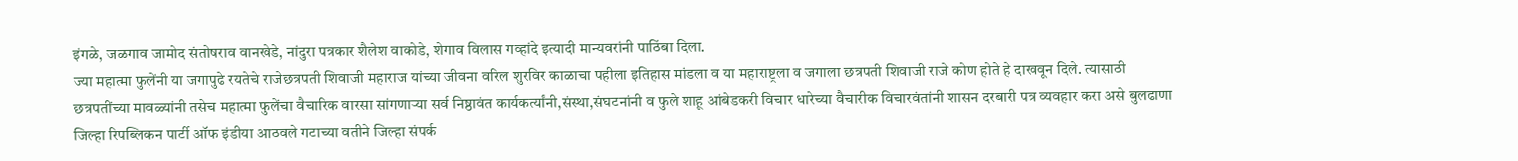इंगळे, जळगाव जामोद संतोषराव वानखेडे, नांदुरा पत्रकार शैलेश वाकोडे, शेगाव विलास गव्हांदे इत्यादी मान्यवरांनी पाठिंबा दिला.
ज्या महात्मा फुलेंनी या जगापुढे रयतेचे राजेछत्रपती शिवाजी महाराज यांच्या जीवना वरिल शुरविर काळाचा पहीला इतिहास मांडला व या महाराष्ट्रला व जगाला छत्रपती शिवाजी राजे कोण होते हे दाखवून दिले. त्यासाठी छत्रपतींच्या मावळ्यांनी तसेच महात्मा फुलेंचा वैचारिक वारसा सांगणाऱ्या सर्व निष्ठावंत कार्यकर्त्यांनी,संस्था,संघटनांनी व फुले शाहू आंबेडकरी विचार धारेच्या वैचारीक विचारवंतांनी शासन दरबारी पत्र व्यवहार करा असे बुलढाणा जिल्हा रिपब्लिकन पार्टी ऑफ इंडीया आठवले गटाच्या वतीने जिल्हा संपर्क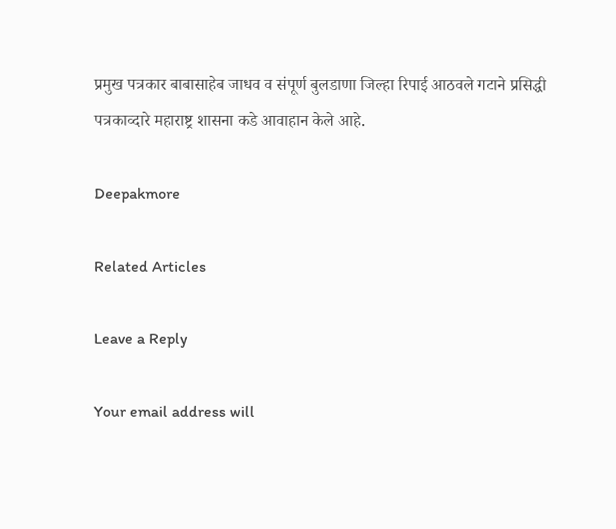प्रमुख पत्रकार बाबासाहेब जाधव व संपूर्ण बुलडाणा जिल्हा रिपाई आठवले गटाने प्रसिद्धी पत्रकाव्दारे महाराष्ट्र शासना कडे आवाहान केले आहे.

Deepakmore

Related Articles

Leave a Reply

Your email address will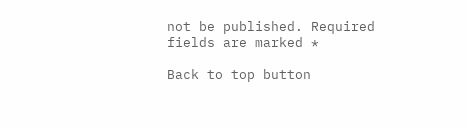not be published. Required fields are marked *

Back to top button